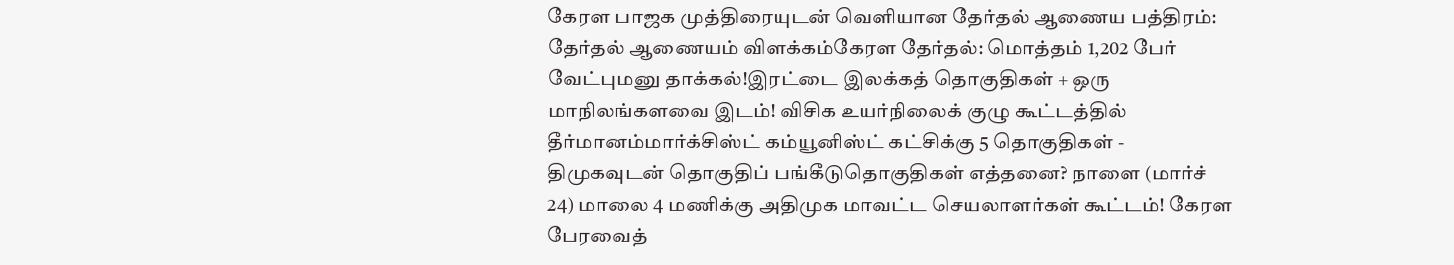கேரள பாஜக முத்திரையுடன் வெளியான தேர்தல் ஆணைய பத்திரம்: தேர்தல் ஆணையம் விளக்கம்கேரள தேர்தல்: மொத்தம் 1,202 பேர் வேட்புமனு தாக்கல்!இரட்டை இலக்கத் தொகுதிகள் + ஒரு மாநிலங்களவை இடம்! விசிக உயர்நிலைக் குழு கூட்டத்தில் தீர்மானம்மார்க்சிஸ்ட் கம்யூனிஸ்ட் கட்சிக்கு 5 தொகுதிகள் - திமுகவுடன் தொகுதிப் பங்கீடுதொகுதிகள் எத்தனை? நாளை (மார்ச் 24) மாலை 4 மணிக்கு அதிமுக மாவட்ட செயலாளர்கள் கூட்டம்! கேரள பேரவைத்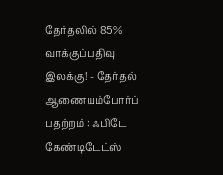தேர்தலில் 85% வாக்குப்பதிவு இலக்கு! - தேர்தல் ஆணையம்போர்ப் பதற்றம் : ஃபிடே கேண்டிடேட்ஸ்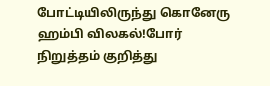போட்டியிலிருந்து கொனேரு ஹம்பி விலகல்!போர் நிறுத்தம் குறித்து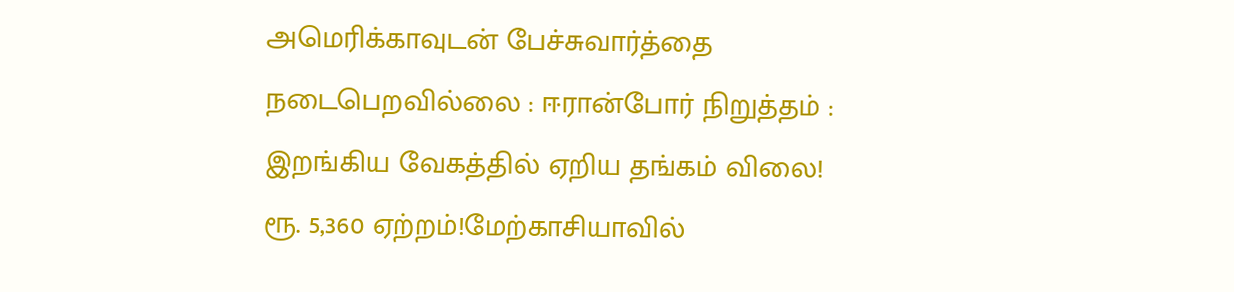அமெரிக்காவுடன் பேச்சுவார்த்தை நடைபெறவில்லை : ஈரான்போர் நிறுத்தம் : இறங்கிய வேகத்தில் ஏறிய தங்கம் விலை! ரூ. 5,360 ஏற்றம்!மேற்காசியாவில்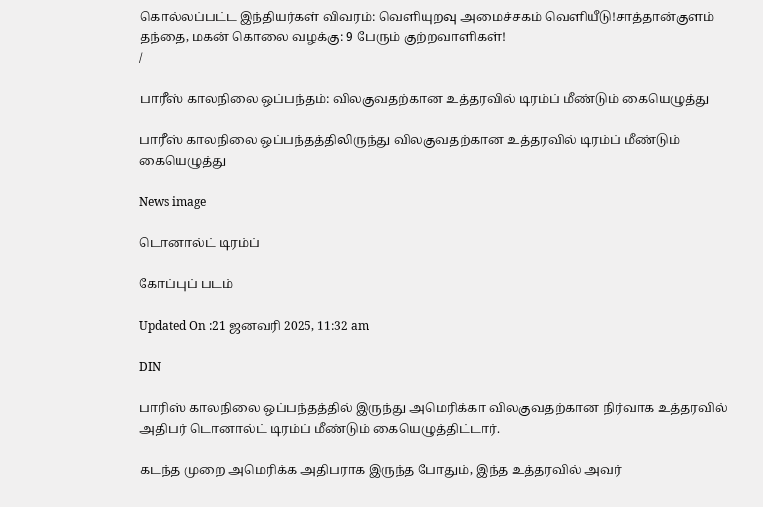கொல்லப்பட்ட இந்தியர்கள் விவரம்: வெளியுறவு அமைச்சகம் வெளியீடு!சாத்தான்குளம் தந்தை, மகன் கொலை வழக்கு: 9 பேரும் குற்றவாளிகள்!
/

பாரீஸ் காலநிலை ஒப்பந்தம்: விலகுவதற்கான உத்தரவில் டிரம்ப் மீண்டும் கையெழுத்து

பாரீஸ் காலநிலை ஒப்பந்தத்திலிருந்து விலகுவதற்கான உத்தரவில் டிரம்ப் மீண்டும் கையெழுத்து

News image

டொனால்ட் டிரம்ப்

கோப்புப் படம்

Updated On :21 ஜனவரி 2025, 11:32 am

DIN

பாரிஸ் காலநிலை ஒப்பந்தத்தில் இருந்து அமெரிக்கா விலகுவதற்கான நிர்வாக உத்தரவில் அதிபர் டொனால்ட் டிரம்ப் மீண்டும் கையெழுத்திட்டார்.

கடந்த முறை அமெரிக்க அதிபராக இருந்த போதும், இந்த உத்தரவில் அவர்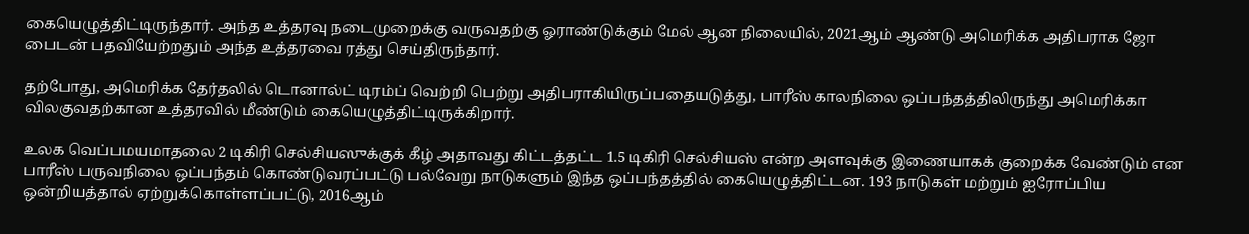கையெழுத்திட்டிருந்தார். அந்த உத்தரவு நடைமுறைக்கு வருவதற்கு ஓராண்டுக்கும் மேல் ஆன நிலையில், 2021ஆம் ஆண்டு அமெரிக்க அதிபராக ஜோ பைடன் பதவியேற்றதும் அந்த உத்தரவை ரத்து செய்திருந்தார்.

தற்போது, அமெரிக்க தேர்தலில் டொனால்ட் டிரம்ப் வெற்றி பெற்று அதிபராகியிருப்பதையடுத்து, பாரீஸ் காலநிலை ஒப்பந்தத்திலிருந்து அமெரிக்கா விலகுவதற்கான உத்தரவில் மீண்டும் கையெழுத்திட்டிருக்கிறார்.

உலக வெப்பமயமாதலை 2 டிகிரி செல்சியஸுக்குக் கீழ் அதாவது கிட்டத்தட்ட 1.5 டிகிரி செல்சியஸ் என்ற அளவுக்கு இணையாகக் குறைக்க வேண்டும் என பாரீஸ் பருவநிலை ஒப்பந்தம் கொண்டுவரப்பட்டு பல்வேறு நாடுகளும் இந்த ஒப்பந்தத்தில் கையெழுத்திட்டன. 193 நாடுகள் மற்றும் ஐரோப்பிய ஒன்றியத்தால் ஏற்றுக்கொள்ளப்பட்டு, 2016ஆம்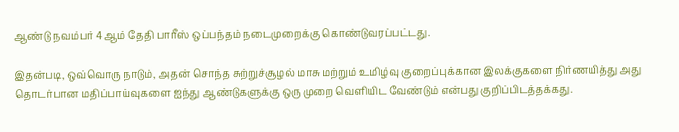ஆண்டு நவம்பர் 4ஆம் தேதி பாரீஸ் ஒப்பந்தம் நடைமுறைக்கு கொண்டுவரப்பட்டது.

இதன்படி, ஒவ்வொரு நாடும், அதன் சொந்த சுற்றுச்சூழல் மாசு மற்றும் உமிழ்வு குறைப்புக்கான இலக்குகளை நிர்ணயித்து அது தொடர்பான மதிப்பாய்வுகளை ஐந்து ஆண்டுகளுக்கு ஒரு முறை வெளியிட வேண்டும் என்பது குறிப்பிடத்தக்கது.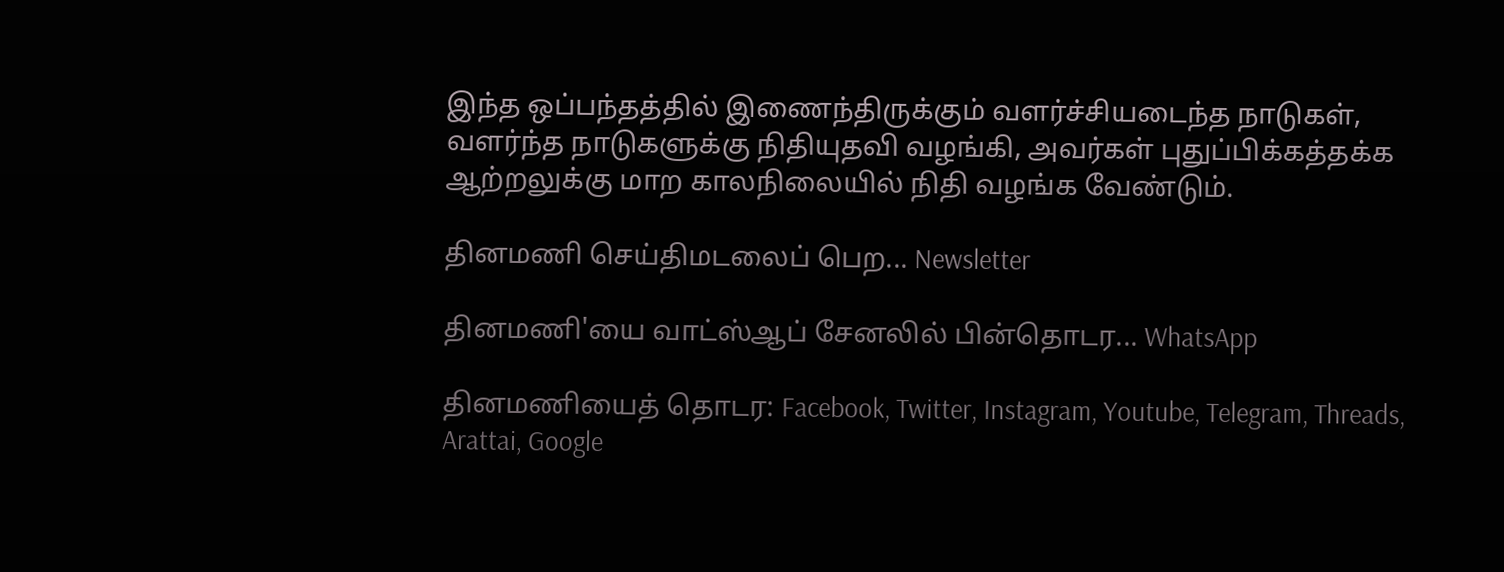இந்த ஒப்பந்தத்தில் இணைந்திருக்கும் வளர்ச்சியடைந்த நாடுகள், வளர்ந்த நாடுகளுக்கு நிதியுதவி வழங்கி, அவர்கள் புதுப்பிக்கத்தக்க ஆற்றலுக்கு மாற காலநிலையில் நிதி வழங்க வேண்டும்.

தினமணி செய்திமடலைப் பெற... Newsletter

தினமணி'யை வாட்ஸ்ஆப் சேனலில் பின்தொடர... WhatsApp

தினமணியைத் தொடர: Facebook, Twitter, Instagram, Youtube, Telegram, Threads, Arattai, Google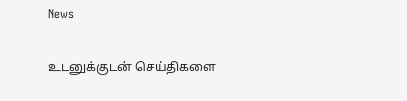News

உடனுக்குடன் செய்திகளை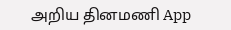அறிய தினமணி App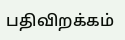பதிவிறக்கம்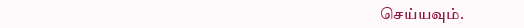செய்யவும்.